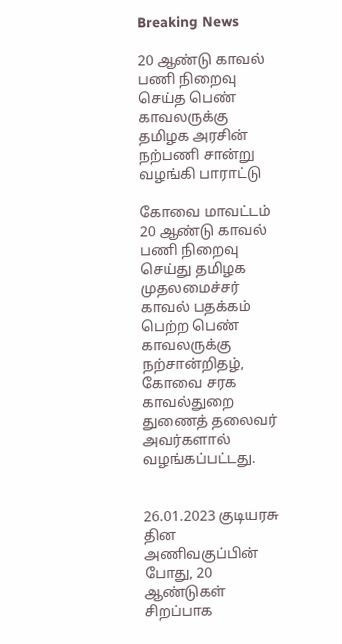Breaking News

20 ஆண்டு காவல் பணி நிறைவு செய்த பெண் காவலருக்கு தமிழக அரசின் நற்பணி சான்று வழங்கி பாராட்டு

கோவை மாவட்டம் 20 ஆண்டு காவல் பணி நிறைவு செய்து தமிழக முதலமைச்சர் காவல் பதக்கம் பெற்ற பெண் காவலருக்கு நற்சான்றிதழ், கோவை சரக காவல்துறை துணைத் தலைவர் அவர்களால் வழங்கப்பட்டது.


26.01.2023 குடியரசு தின அணிவகுப்பின் போது, 20 ஆண்டுகள் சிறப்பாக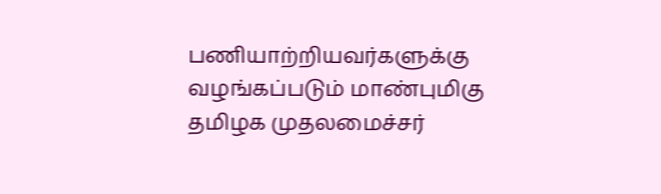பணியாற்றியவர்களுக்கு வழங்கப்படும் மாண்புமிகு தமிழக முதலமைச்சர்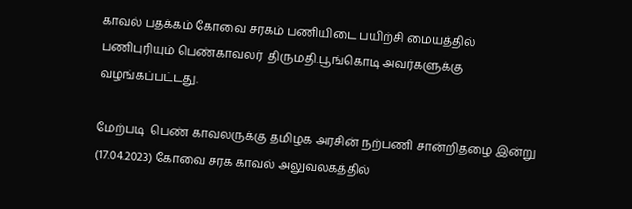காவல் பதக்கம் கோவை சரகம் பணியிடை பயிற்சி மையத்தில் பணிபுரியும் பெண்காவலர்  திருமதி.பூங்கொடி அவர்களுக்கு வழங்கப்பட்டது.

மேற்படி  பெண் காவலருக்கு தமிழக அரசின் நற்பணி சான்றிதழை இன்று (17.04.2023) கோவை சரக காவல் அலுவலகத்தில்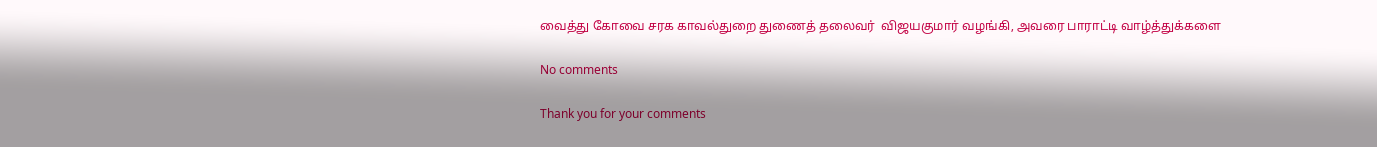வைத்து கோவை சரக காவல்துறை துணைத் தலைவர்  விஜயகுமார் வழங்கி, அவரை பாராட்டி வாழ்த்துக்களை

No comments

Thank you for your comments